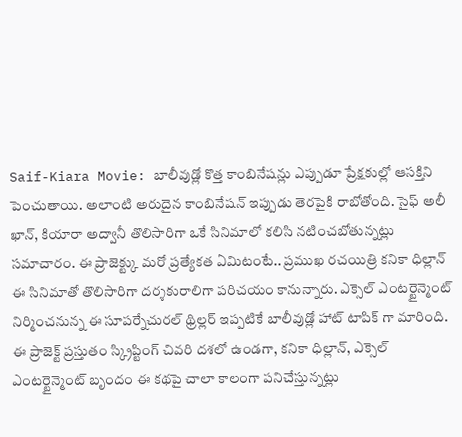Saif-Kiara Movie: బాలీవుడ్లో కొత్త కాంబినేషన్లు ఎప్పుడూ ప్రేక్షకుల్లో ఆసక్తిని పెంచుతాయి. అలాంటి అరుదైన కాంబినేషన్ ఇప్పుడు తెరపైకి రాబోతోంది. సైఫ్ అలీ ఖాన్, కియారా అద్వానీ తొలిసారిగా ఒకే సినిమాలో కలిసి నటించబోతున్నట్లు సమాచారం. ఈ ప్రాజెక్ట్కు మరో ప్రత్యేకత ఏమిటంటే.. ప్రముఖ రచయిత్రి కనికా ధిల్లాన్ ఈ సినిమాతో తొలిసారిగా దర్శకురాలిగా పరిచయం కానున్నారు. ఎక్సెల్ ఎంటర్టైన్మెంట్ నిర్మించనున్న ఈ సూపర్నేచురల్ థ్రిల్లర్ ఇప్పటికే బాలీవుడ్లో హాట్ టాపిక్ గా మారింది. ఈ ప్రాజెక్ట్ ప్రస్తుతం స్క్రిప్టింగ్ చివరి దశలో ఉండగా, కనికా ధిల్లాన్, ఎక్సెల్ ఎంటర్టైన్మెంట్ బృందం ఈ కథపై చాలా కాలంగా పనిచేస్తున్నట్లు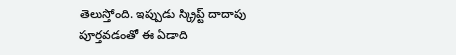తెలుస్తోంది. ఇప్పుడు స్క్రిప్ట్ దాదాపు పూర్తవడంతో ఈ ఏడాది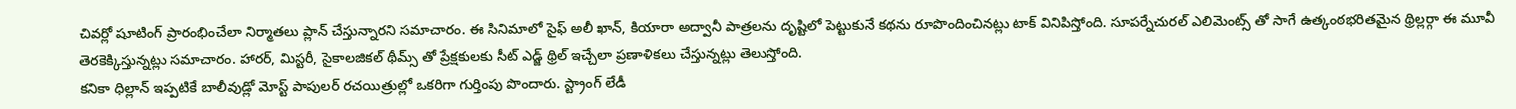చివర్లో షూటింగ్ ప్రారంభించేలా నిర్మాతలు ప్లాన్ చేస్తున్నారని సమాచారం. ఈ సినిమాలో సైఫ్ అలీ ఖాన్, కియారా అద్వానీ పాత్రలను దృష్టిలో పెట్టుకునే కథను రూపొందించినట్లు టాక్ వినిపిస్తోంది. సూపర్నేచురల్ ఎలిమెంట్స్ తో సాగే ఉత్కంఠభరితమైన థ్రిల్లర్గా ఈ మూవీ తెరకెక్కిస్తున్నట్లు సమాచారం. హారర్, మిస్టరీ, సైకాలజికల్ థీమ్స్ తో ప్రేక్షకులకు సీట్ ఎడ్జ్ థ్రిల్ ఇచ్చేలా ప్రణాళికలు చేస్తున్నట్లు తెలుస్తోంది.
కనికా ధిల్లాన్ ఇప్పటికే బాలీవుడ్లో మోస్ట్ పాపులర్ రచయిత్రుల్లో ఒకరిగా గుర్తింపు పొందారు. స్ట్రాంగ్ లేడీ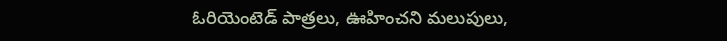ఓరియెంటెడ్ పాత్రలు, ఊహించని మలుపులు,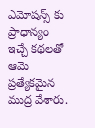ఎమోషన్స్ కు ప్రాధాన్యం ఇచ్చే కథలతో ఆమె ప్రత్యేకమైన ముద్ర వేశారు.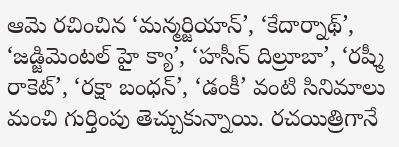ఆమె రచించిన ‘మన్మర్జియాన్’, ‘కేదార్నాథ్’, ‘జడ్జిమెంటల్ హై క్యా’, ‘హసీన్ దిల్రూబా’, ‘రష్మీ రాకెట్’, ‘రక్షా బంధన్’, ‘డంకీ’ వంటి సినిమాలు మంచి గుర్తింపు తెచ్చుకున్నాయి. రచయిత్రిగానే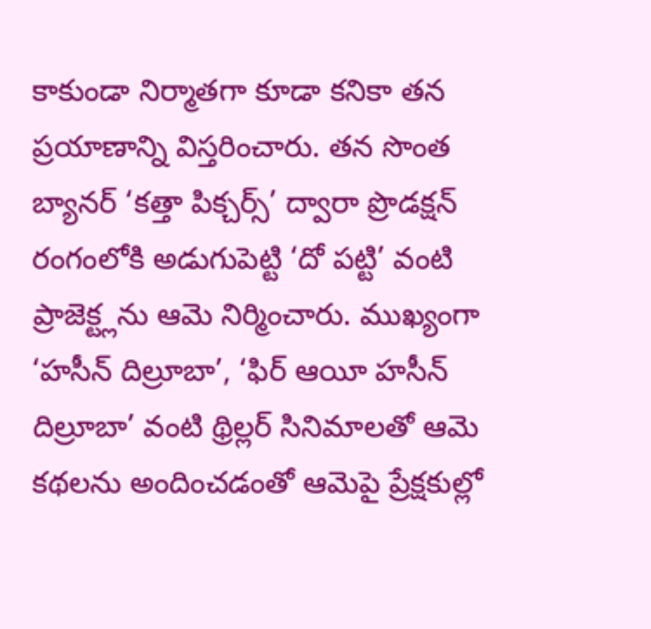కాకుండా నిర్మాతగా కూడా కనికా తన ప్రయాణాన్ని విస్తరించారు. తన సొంత బ్యానర్ ‘కత్తా పిక్చర్స్’ ద్వారా ప్రొడక్షన్ రంగంలోకి అడుగుపెట్టి ‘దో పట్టి’ వంటి ప్రాజెక్ట్లను ఆమె నిర్మించారు. ముఖ్యంగా ‘హసీన్ దిల్రూబా’, ‘ఫిర్ ఆయీ హసీన్ దిల్రూబా’ వంటి థ్రిల్లర్ సినిమాలతో ఆమె కథలను అందించడంతో ఆమెపై ప్రేక్షకుల్లో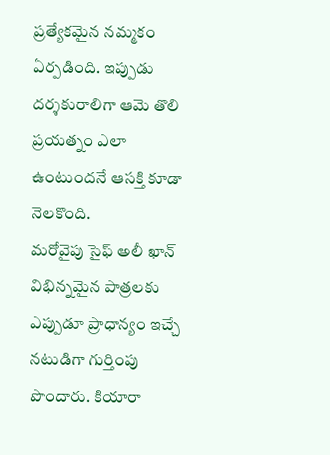ప్రత్యేకమైన నమ్మకం ఏర్పడింది. ఇప్పుడు దర్శకురాలిగా ఆమె తొలి ప్రయత్నం ఎలా ఉంటుందనే ఆసక్తి కూడా నెలకొంది.
మరోవైపు సైఫ్ అలీ ఖాన్ విభిన్నమైన పాత్రలకు ఎప్పుడూ ప్రాధాన్యం ఇచ్చే నటుడిగా గుర్తింపు పొందారు. కియారా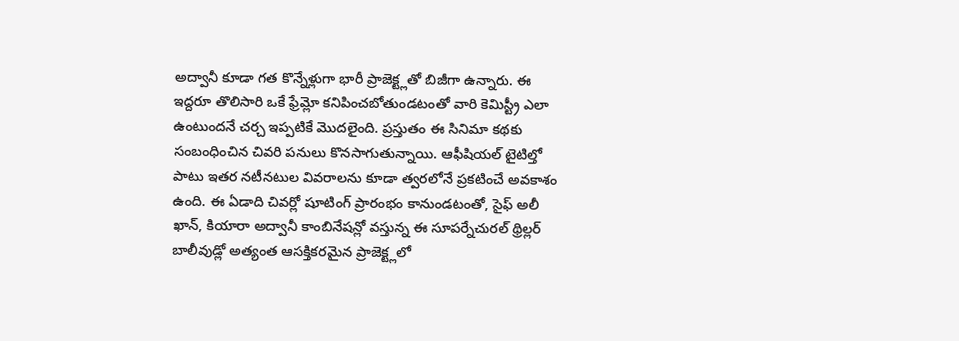అద్వానీ కూడా గత కొన్నేళ్లుగా భారీ ప్రాజెక్ట్లతో బిజీగా ఉన్నారు. ఈ ఇద్దరూ తొలిసారి ఒకే ఫ్రేమ్లో కనిపించబోతుండటంతో వారి కెమిస్ట్రీ ఎలా ఉంటుందనే చర్చ ఇప్పటికే మొదలైంది. ప్రస్తుతం ఈ సినిమా కథకు సంబంధించిన చివరి పనులు కొనసాగుతున్నాయి. ఆఫీషియల్ టైటిల్తో పాటు ఇతర నటీనటుల వివరాలను కూడా త్వరలోనే ప్రకటించే అవకాశం ఉంది. ఈ ఏడాది చివర్లో షూటింగ్ ప్రారంభం కానుండటంతో, సైఫ్ అలీ ఖాన్, కియారా అద్వానీ కాంబినేషన్లో వస్తున్న ఈ సూపర్నేచురల్ థ్రిల్లర్ బాలీవుడ్లో అత్యంత ఆసక్తికరమైన ప్రాజెక్ట్లలో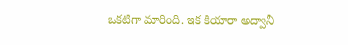ఒకటిగా మారింది. ఇక కియారా అద్వానీ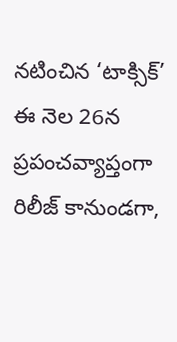నటించిన ‘టాక్సిక్’ ఈ నెల 26న ప్రపంచవ్యాప్తంగా రిలీజ్ కానుండగా,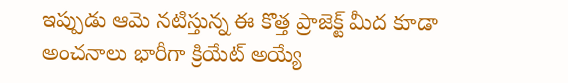ఇప్పుడు ఆమె నటిస్తున్న ఈ కొత్త ప్రాజెక్ట్ మీద కూడా అంచనాలు భారీగా క్రియేట్ అయ్యే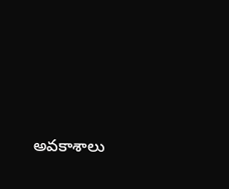అవకాశాలు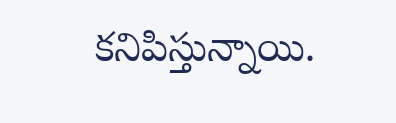కనిపిస్తున్నాయి.